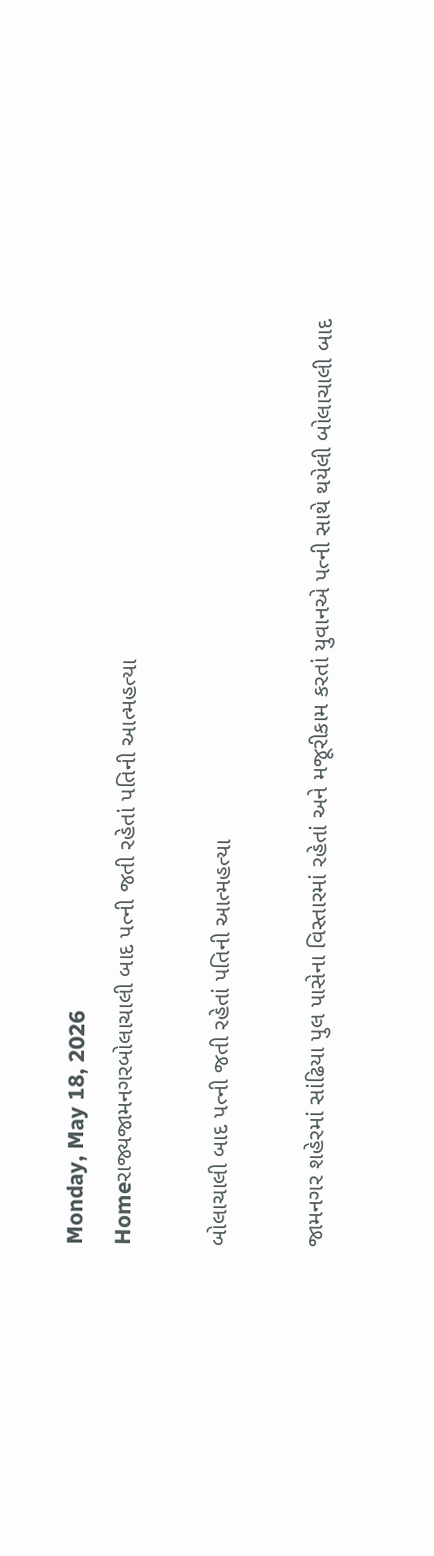Monday, May 18, 2026
Homeરાજ્યજામનગરબોલાચાલી બાદ પત્ની જતી રહેતાં પતિની આત્મહત્યા

બોલાચાલી બાદ પત્ની જતી રહેતાં પતિની આત્મહત્યા

જામનગર શહેરમાં સાંઢિયા પુલ પાસેના વિસ્તારમાં રહેતાં અને મજૂરીકામ કરતાં યુવાનએ પત્ની સાથે થયેલી બોલાચાલી બાદ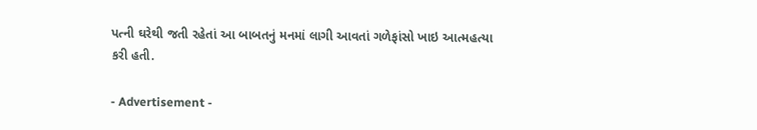પત્ની ઘરેથી જતી રહેતાં આ બાબતનું મનમાં લાગી આવતાં ગળેફાંસો ખાઇ આત્મહત્યા કરી હતી.

- Advertisement -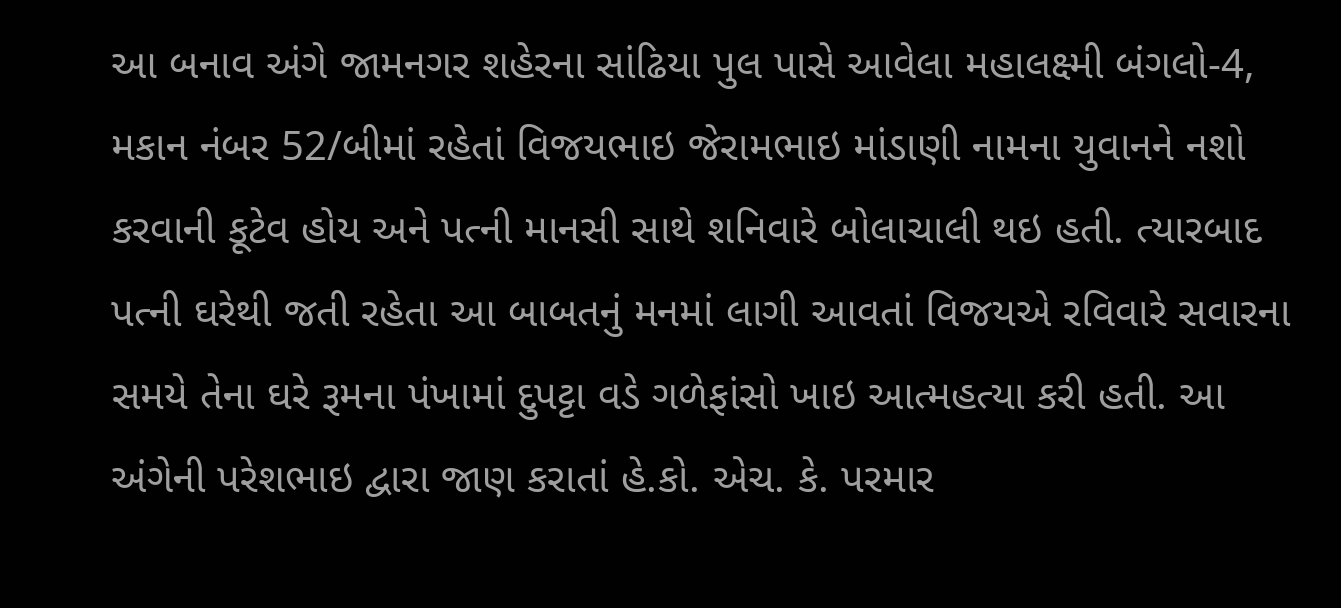આ બનાવ અંગે જામનગર શહેરના સાંઢિયા પુલ પાસે આવેલા મહાલક્ષ્મી બંગલો-4, મકાન નંબર 52/બીમાં રહેતાં વિજયભાઇ જેરામભાઇ માંડાણી નામના યુવાનને નશો કરવાની કૂટેવ હોય અને પત્ની માનસી સાથે શનિવારે બોલાચાલી થઇ હતી. ત્યારબાદ પત્ની ઘરેથી જતી રહેતા આ બાબતનું મનમાં લાગી આવતાં વિજયએ રવિવારે સવારના સમયે તેના ઘરે રૂમના પંખામાં દુપટ્ટા વડે ગળેફાંસો ખાઇ આત્મહત્યા કરી હતી. આ અંગેની પરેશભાઇ દ્વારા જાણ કરાતાં હે.કો. એચ. કે. પરમાર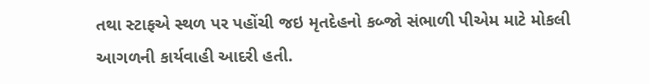તથા સ્ટાફએ સ્થળ પર પહોંચી જઇ મૃતદેહનો કબ્જો સંભાળી પીએમ માટે મોકલી આગળની કાર્યવાહી આદરી હતી.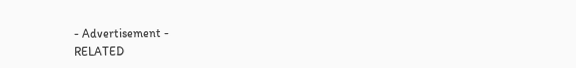- Advertisement -
RELATED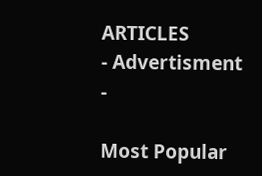ARTICLES
- Advertisment -

Most Popular